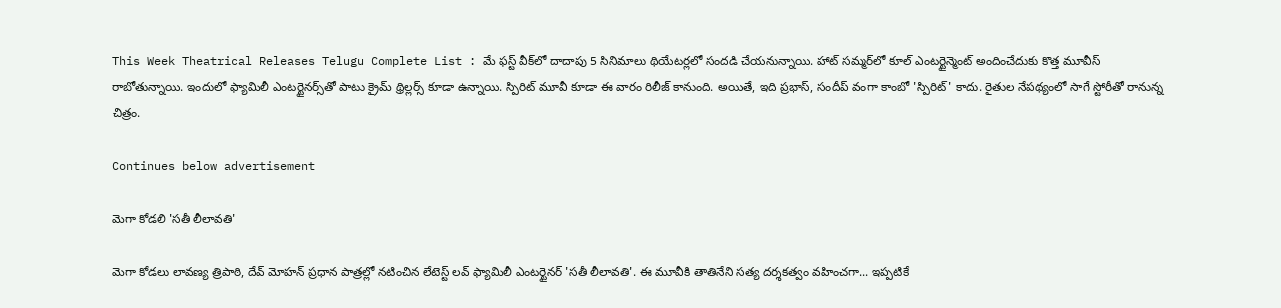This Week Theatrical Releases Telugu Complete List : మే ఫస్ట్ వీక్‌లో దాదాపు 5 సినిమాలు థియేటర్లలో సందడి చేయనున్నాయి. హాట్ సమ్మర్‌లో కూల్ ఎంటర్టైన్మెంట్ అందించేదుకు కొత్త మూవీస్ రాబోతున్నాయి. ఇందులో ఫ్యామిలీ ఎంటర్టైనర్స్‌తో పాటు క్రైమ్ థ్రిల్లర్స్ కూడా ఉన్నాయి. స్పిరిట్ మూవీ కూడా ఈ వారం రిలీజ్ కానుంది. అయితే, ఇది ప్రభాస్, సందీప్ వంగా కాంబో 'స్పిరిట్' కాదు. రైతుల నేపథ్యంలో సాగే స్టోరీతో రానున్న చిత్రం.

Continues below advertisement

మెగా కోడలి 'సతీ లీలావతి'

మెగా కోడలు లావణ్య త్రిపాఠి, దేవ్ మోహన్ ప్రధాన పాత్రల్లో నటించిన లేటెస్ట్ లవ్ ఫ్యామిలీ ఎంటర్టైనర్ 'సతీ లీలావతి'. ఈ మూవీకి తాతినేని సత్య దర్శకత్వం వహించగా... ఇప్పటికే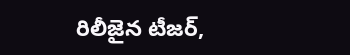రిలీజైన టీజర్,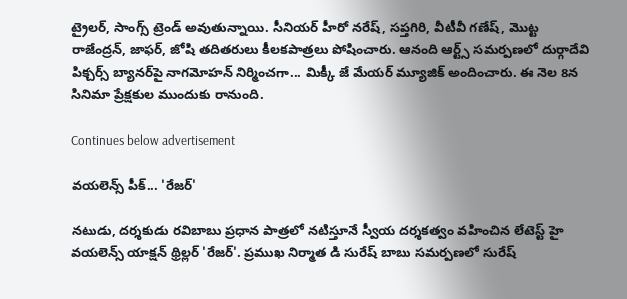ట్రైలర్, సాంగ్స్ ట్రెండ్ అవుతున్నాయి. సీనియర్ హీరో నరేష్, సప్తగిరి, వీటీవీ గణేష్, మొట్ట రాజేంద్రన్, జాఫర్, జోషి తదితరులు కీలకపాత్రలు పోషించారు. ఆనంది ఆర్ట్స్ సమర్పణలో దుర్గాదేవి పిక్చర్స్ బ్యానర్‌పై నాగమోహన్ నిర్మించగా... మిక్కీ జే మేయర్ మ్యూజిక్ అందించారు. ఈ నెల 8న సినిమా ప్రేక్షకుల ముందుకు రానుంది.

Continues below advertisement

వయలెన్స్ పీక్... 'రేజర్'

నటుడు, దర్శకుడు రవిబాబు ప్రధాన పాత్రలో నటిస్తూనే స్వీయ దర్శకత్వం వహించిన లేటెస్ట్ హై వయలెన్స్ యాక్షన్ థ్రిల్లర్ 'రేజర్'. ప్రముఖ నిర్మాత డి సురేష్ బాబు సమర్పణలో సురేష్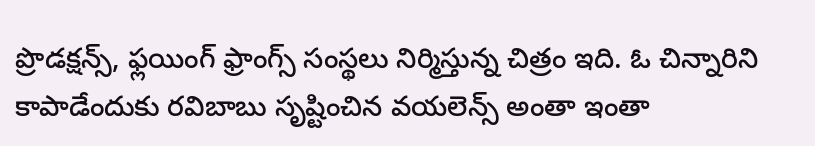ప్రొడక్షన్స్, ఫ్లయింగ్ ఫ్రాంగ్స్ సంస్థలు నిర్మిస్తున్న చిత్రం ఇది. ఓ చిన్నారిని కాపాడేందుకు రవిబాబు సృష్టించిన వయలెన్స్ అంతా ఇంతా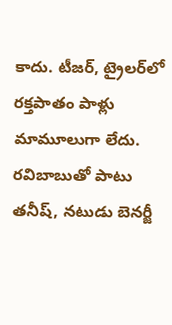కాదు. టీజర్, ట్రైలర్‌లో రక్తపాతం పాళ్లు మామూలుగా లేదు. రవిబాబుతో పాటు తనీష్, నటుడు బెనర్జీ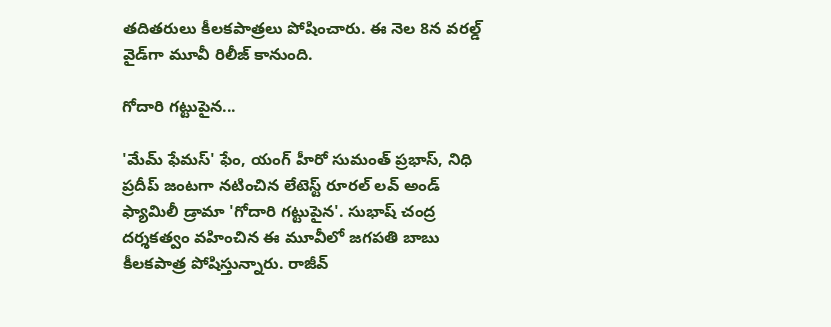తదితరులు కీలకపాత్రలు పోషించారు. ఈ నెల 8న వరల్డ్ వైడ్‌గా మూవీ రిలీజ్ కానుంది.

గోదారి గట్టుపైన...

'మేమ్ ఫేమస్' ఫేం, యంగ్ హీరో సుమంత్ ప్రభాస్, నిధి ప్రదీప్ జంటగా నటించిన లేటెస్ట్ రూరల్ లవ్ అండ్ ఫ్యామిలీ డ్రామా 'గోదారి గట్టుపైన'. సుభాష్ చంద్ర దర్శకత్వం వహించిన ఈ మూవీలో జగపతి బాబు కీలకపాత్ర పోషిస్తున్నారు. రాజీవ్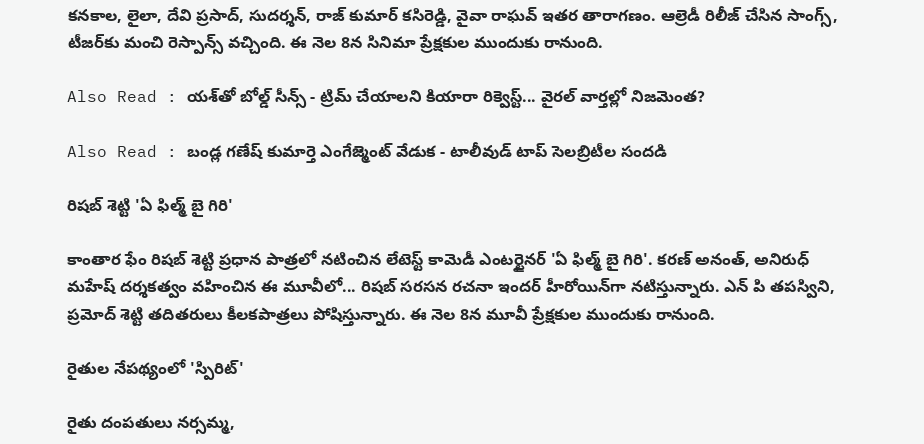కనకాల, లైలా, దేవి ప్రసాద్, సుదర్శన్, రాజ్ కుమార్ కసిరెడ్డి, వైవా రాఘవ్ ఇతర తారాగణం. ఆల్రెడీ రిలీజ్ చేసిన సాంగ్స్, టీజర్‌కు మంచి రెస్పాన్స్ వచ్చింది. ఈ నెల 8న సినిమా ప్రేక్షకుల ముందుకు రానుంది.

Also Read : యశ్‌తో బోల్డ్ సీన్స్ - ట్రిమ్ చేయాలని కియారా రిక్వెస్ట్... వైరల్ వార్తల్లో నిజమెంత?

Also Read : బండ్ల గణేష్ కుమార్తె ఎంగేజ్మెంట్ వేడుక - టాలీవుడ్ టాప్ సెలబ్రిటీల సందడి

రిషబ్ శెట్టి 'ఏ ఫిల్మ్ బై గిరి'

కాంతార ఫేం రిషబ్ శెట్టి ప్రధాన పాత్రలో నటించిన లేటెస్ట్ కామెడీ ఎంటర్టైనర్ 'ఏ ఫిల్మ్ బై గిరి'. కరణ్ అనంత్, అనిరుధ్ మహేష్ దర్శకత్వం వహించిన ఈ మూవీలో... రిషబ్ సరసన రచనా ఇందర్ హీరోయిన్‌గా నటిస్తున్నారు. ఎన్ పి తపస్విని, ప్రమోద్ శెట్టి తదితరులు కీలకపాత్రలు పోషిస్తున్నారు. ఈ నెల 8న మూవీ ప్రేక్షకుల ముందుకు రానుంది.

రైతుల నేపథ్యంలో 'స్పిరిట్'

రైతు దంపతులు నర్సమ్మ,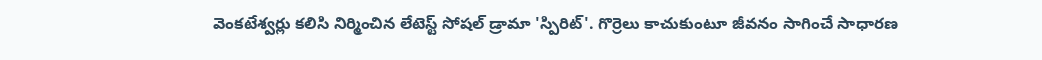వెంకటేశ్వర్లు కలిసి నిర్మించిన లేటెస్ట్ సోషల్ డ్రామా 'స్పిరిట్'. గొర్రెలు కాచుకుంటూ జీవనం సాగించే సాధారణ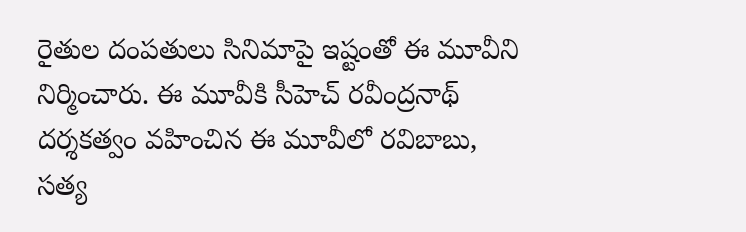రైతుల దంపతులు సినిమాపై ఇష్టంతో ఈ మూవీని నిర్మించారు. ఈ మూవీకి సీహెచ్ రవీంద్రనాథ్ దర్శకత్వం వహించిన ఈ మూవీలో రవిబాబు, సత్య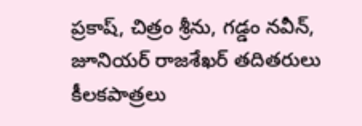ప్రకాష్, చిత్రం శ్రీను, గడ్డం నవీన్, జూనియర్ రాజశేఖర్ తదితరులు కీలకపాత్రలు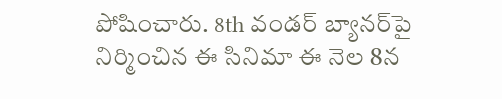పోషించారు. 8th వండర్ బ్యానర్‌పై నిర్మించిన ఈ సినిమా ఈ నెల 8న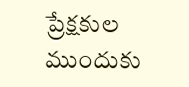ప్రేక్షకుల ముందుకు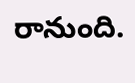రానుంది.